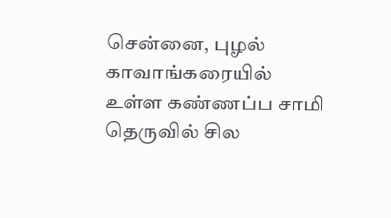சென்னை, புழல் காவாங்கரையில் உள்ள கண்ணப்ப சாமி தெருவில் சில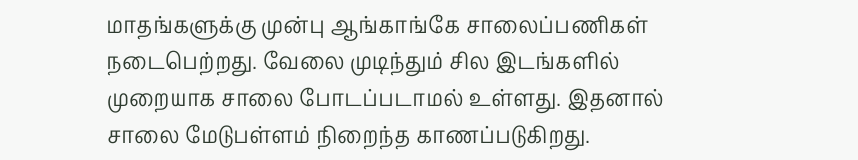மாதங்களுக்கு முன்பு ஆங்காங்கே சாலைப்பணிகள் நடைபெற்றது. வேலை முடிந்தும் சில இடங்களில் முறையாக சாலை போடப்படாமல் உள்ளது. இதனால் சாலை மேடுபள்ளம் நிறைந்த காணப்படுகிறது.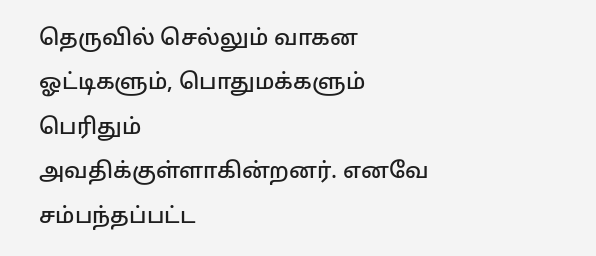தெருவில் செல்லும் வாகன ஓட்டிகளும், பொதுமக்களும் பெரிதும் அவதிக்குள்ளாகின்றனர். எனவே சம்பந்தப்பட்ட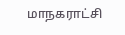மாநகராட்சி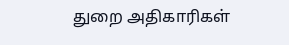துறை அதிகாரிகள்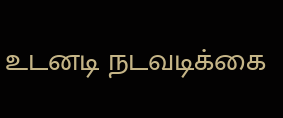உடனடி நடவடிக்கை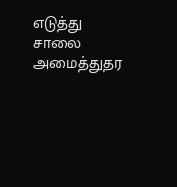எடுத்து சாலை அமைத்துதர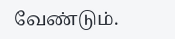வேண்டும்.